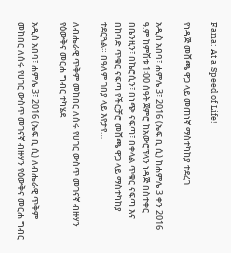Fana: At a Speed of Life!

የነዳጅ መሸጫ ዋጋ ላይ መጠነኛ ማስተካከያ ተደረገ

አዲስ አበባ፣ ሐምሌ 3፣ 2016 (ኤፍ ቢ ሲ) ከሐምሌ 3 ቀን 2016 ዓ.ም ከምሽቱ 1፡00 ሰዓት ጀምሮ ከአውሮፕላን ነዳጅ በስተቀር በቤንዚን፣ በኬሮሲን፣ በነጭ ናፍጣ፣ በቀላል ጥቁር ናፍጣ እና በከባድ ጥቁር ናፍጣ የችርቻሮ መሸጫ ዋጋ ላይ ማስተካከያ ተደርጓል። በዓለም ገበያ ላይ እየታየ…

ለብሔራዊ ጥቅም መከበር ለሰሩ የሀገር ውስጥ መገናኛ ብዙሃን የዕውቅና መርሐ ግብር ተካሄደ

አዲስ አበባ፣ ሐምሌ 3፣ 2016 (ኤፍ ቢ ሲ) ለብሔራዊ ጥቅም መከበር ለሰሩ የሀገር ውስጥ መገናኛ ብዙሃን የዕውቅና መርሐ ግብር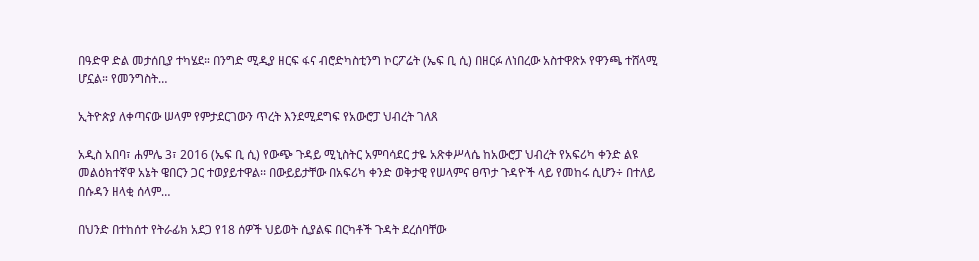በዓድዋ ድል መታሰቢያ ተካሄደ። በንግድ ሚዲያ ዘርፍ ፋና ብሮድካስቲንግ ኮርፖሬት (ኤፍ ቢ ሲ) በዘርፉ ለነበረው አስተዋጽኦ የዋንጫ ተሸላሚ ሆኗል። የመንግስት…

ኢትዮጵያ ለቀጣናው ሠላም የምታደርገውን ጥረት እንደሚደግፍ የአውሮፓ ህብረት ገለጸ

አዲስ አበባ፣ ሐምሌ 3፣ 2016 (ኤፍ ቢ ሲ) የውጭ ጉዳይ ሚኒስትር አምባሳደር ታዬ አጽቀሥላሴ ከአውሮፓ ህብረት የአፍሪካ ቀንድ ልዩ መልዕክተኛዋ አኔት ዌበርን ጋር ተወያይተዋል፡፡ በውይይታቸው በአፍሪካ ቀንድ ወቅታዊ የሠላምና ፀጥታ ጉዳዮች ላይ የመከሩ ሲሆን÷ በተለይ በሱዳን ዘላቂ ሰላም…

በህንድ በተከሰተ የትራፊክ አደጋ የ18 ሰዎች ህይወት ሲያልፍ በርካቶች ጉዳት ደረሰባቸው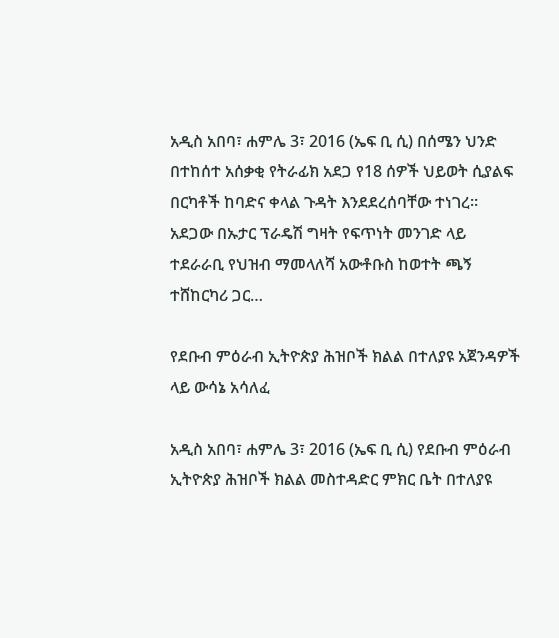አዲስ አበባ፣ ሐምሌ 3፣ 2016 (ኤፍ ቢ ሲ) በሰሜን ህንድ በተከሰተ አሰቃቂ የትራፊክ አደጋ የ18 ሰዎች ህይወት ሲያልፍ በርካቶች ከባድና ቀላል ጉዳት እንደደረሰባቸው ተነገረ፡፡ አደጋው በኡታር ፕራዴሽ ግዛት የፍጥነት መንገድ ላይ ተደራራቢ የህዝብ ማመላለሻ አውቶቡስ ከወተት ጫኝ ተሸከርካሪ ጋር…

የደቡብ ምዕራብ ኢትዮጵያ ሕዝቦች ክልል በተለያዩ አጀንዳዎች ላይ ውሳኔ አሳለፈ

አዲስ አበባ፣ ሐምሌ 3፣ 2016 (ኤፍ ቢ ሲ) የደቡብ ምዕራብ ኢትዮጵያ ሕዝቦች ክልል መስተዳድር ምክር ቤት በተለያዩ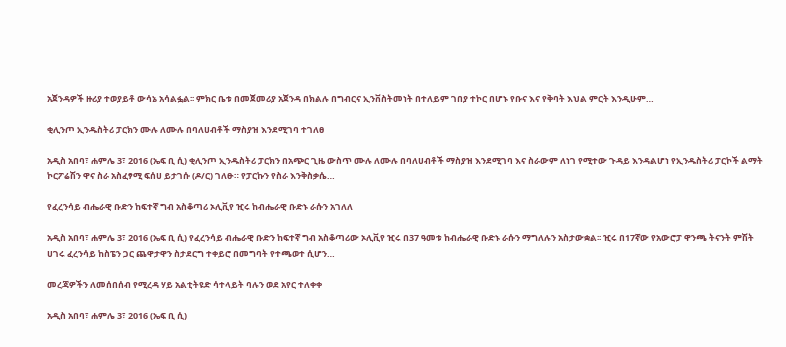አጀንዳዎች ዙሪያ ተወያይቶ ውሳኔ አሳልፏል፡፡ ምክር ቤቱ በመጀመሪያ አጀንዳ በክልሉ በግብርና ኢንቨስትመነት በተለይም ገበያ ተኮር በሆኑ የቡና እና የቅባት እህል ምርት እንዲሁም…

ቂሊንጦ ኢንዱስትሪ ፓርክን ሙሉ ለሙሉ በባለሀብቶች ማስያዝ እንደሚገባ ተገለፀ

አዲስ አበባ፣ ሐምሌ 3፣ 2016 (ኤፍ ቢ ሲ) ቂሊንጦ ኢንዱስትሪ ፓርክን በአጭር ጊዜ ውስጥ ሙሉ ለሙሉ በባለሀብቶች ማስያዝ እንደሚገባ እና ስራውም ለነገ የሚተው ጉዳይ እንዳልሆነ የኢንዱስትሪ ፓርኮች ልማት ኮርፖሬሽን ዋና ስራ አስፈፃሚ ፍሰሀ ይታገሱ (ዶ/ር) ገለፁ። የፓርኩን የስራ እንቅስቃሴ…

የፈረንሳይ ብሔራዊ ቡድን ከፍተኛ ግብ አስቆጣሪ ኦሊቪየ ዢሩ ከብሔራዊ ቡድኑ ራሱን አገለለ

አዲስ አበባ፣ ሐምሌ 3፣ 2016 (ኤፍ ቢ ሲ) የፈረንሳይ ብሔራዊ ቡድን ከፍተኛ ግብ አስቆጣሪው ኦሊቪየ ዢሩ በ37 ዓመቱ ከብሔራዊ ቡድኑ ራሱን ማግለሉን አስታውቋል፡፡ ዢሩ በ17ኛው የአውሮፓ ዋንጫ ትናንት ምሽት ሀገሩ ፈረንሳይ ከስፔን ጋር ጨዋታዋን ስታደርግ ተቀይሮ በመግባት የተጫወተ ሲሆን…

መረጃዎችን ለመሰበሰብ የሚረዳ ሃይ አልቲትዩድ ሳተላይት ባሉን ወደ አየር ተለቀቀ

አዲስ አበባ፣ ሐምሌ 3፣ 2016 (ኤፍ ቢ ሲ)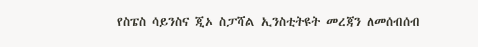የስፔስ ሳይንስና ጂኦ ስፓሻል ኢንስቲትዩት መረጃን ለመሰብሰብ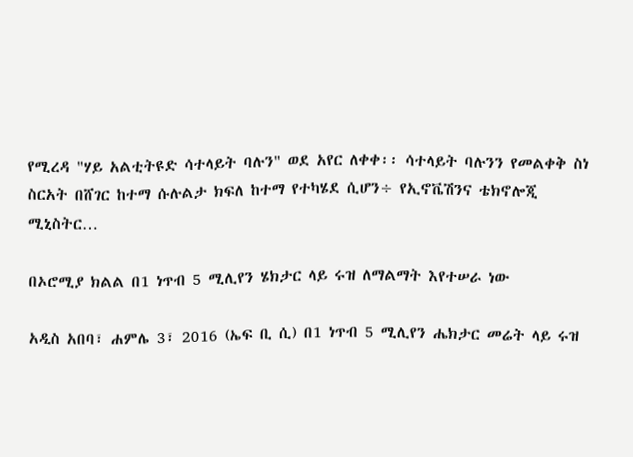የሚረዳ "ሃይ አልቲትዩድ ሳተላይት ባሉን" ወደ አየር ለቀቀ፡፡ ሳተላይት ባሉንን የመልቀቅ ስነ ስርአት በሸገር ከተማ ሱሉልታ ክፍለ ከተማ የተካሄደ ሲሆን÷ የኢኖቬሽንና ቴክኖሎጂ ሚኒስትር…

በኦሮሚያ ክልል በ1 ነጥብ 5 ሚሊየን ሄክታር ላይ ሩዝ ለማልማት እየተሠራ ነው

አዲስ አበባ፣ ሐምሌ 3፣ 2016 (ኤፍ ቢ ሲ) በ1 ነጥብ 5 ሚሊየን ሔክታር መሬት ላይ ሩዝ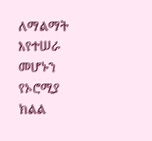ለማልማት እየተሠራ መሆኑን የኦሮሚያ ክልል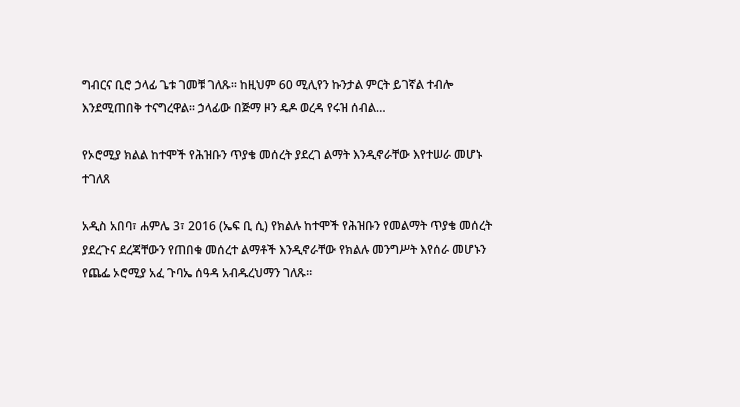ግብርና ቢሮ ኃላፊ ጌቱ ገመቹ ገለጹ፡፡ ከዚህም 60 ሚሊየን ኩንታል ምርት ይገኛል ተብሎ እንደሚጠበቅ ተናግረዋል። ኃላፊው በጅማ ዞን ዴዶ ወረዳ የሩዝ ሰብል…

የኦሮሚያ ክልል ከተሞች የሕዝቡን ጥያቄ መሰረት ያደረገ ልማት እንዲኖራቸው እየተሠራ መሆኑ ተገለጸ

አዲስ አበባ፣ ሐምሌ 3፣ 2016 (ኤፍ ቢ ሲ) የክልሉ ከተሞች የሕዝቡን የመልማት ጥያቄ መሰረት ያደረጉና ደረጃቸውን የጠበቁ መሰረተ ልማቶች እንዲኖራቸው የክልሉ መንግሥት እየሰራ መሆኑን የጨፌ ኦሮሚያ አፈ ጉባኤ ሰዓዳ አብዱረህማን ገለጹ።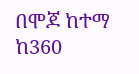በሞጆ ከተማ ከ360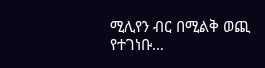ሚሊየን ብር በሚልቅ ወጪ የተገነቡ…